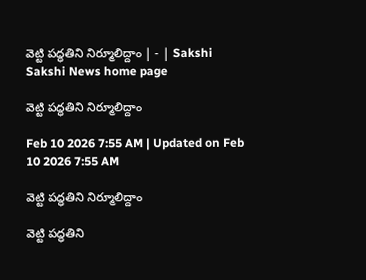వెట్టి పద్ధతిని నిర్మూలిద్దాం | - | Sakshi
Sakshi News home page

వెట్టి పద్ధతిని నిర్మూలిద్దాం

Feb 10 2026 7:55 AM | Updated on Feb 10 2026 7:55 AM

వెట్టి పద్ధతిని నిర్మూలిద్దాం

వెట్టి పద్ధతిని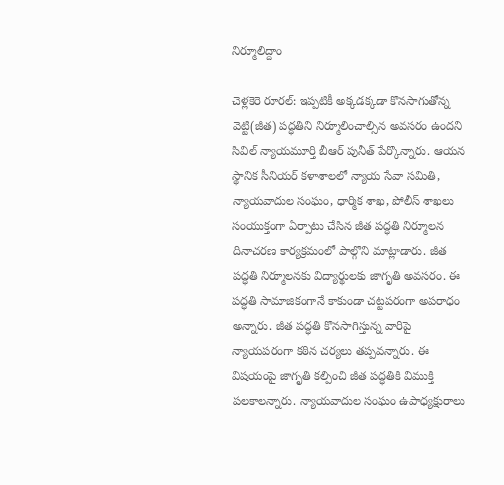నిర్మూలిద్దాం

చెళ్లకెరె రూరల్‌: ఇప్పటికీ అక్కడక్కడా కొనసాగుతోన్న వెట్టి(జీత) పద్ధతిని నిర్మూలించాల్సిన అవసరం ఉందని సివిల్‌ న్యాయమూర్తి బీఆర్‌ పునీత్‌ పేర్కొన్నారు. ఆయన స్థానిక సీనియర్‌ కళాశాలలో న్యాయ సేవా సమితి, న్యాయవాదుల సంఘం, ధార్మిక శాఖ, పోలీస్‌ శాఖలు సంయుక్తంగా ఏర్పాటు చేసిన జీత పద్ధతి నిర్మూలన దినాచరణ కార్యక్రమంలో పాల్గొని మాట్లాడారు. జీత పద్ధతి నిర్మూలనకు విద్యార్థులకు జాగృతి అవసరం. ఈ పద్ధతి సామాజికంగానే కాకుండా చట్టపరంగా అపరాధం అన్నారు. జీత పద్ధతి కొనసాగిస్తున్న వారిపై న్యాయపరంగా కఠిన చర్యలు తప్పవన్నారు. ఈ విషయంపై జాగృతి కల్పించి జీత పద్ధతికి విముక్తి పలకాలన్నారు. న్యాయవాదుల సంఘం ఉపాధ్యక్షురాలు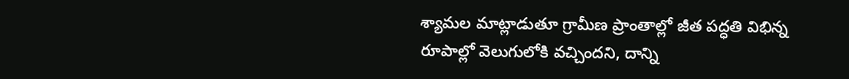శ్యామల మాట్లాడుతూ గ్రామీణ ప్రాంతాల్లో జీత పద్ధతి విభిన్న రూపాల్లో వెలుగులోకి వచ్చిందని, దాన్ని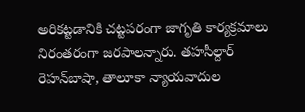అరికట్టడానికి చట్టపరంగా జాగృతి కార్యక్రమాలు నిరంతరంగా జరపాలన్నారు. తహసీల్దార్‌ రెహన్‌బాషా, తాలూకా న్యాయవాదుల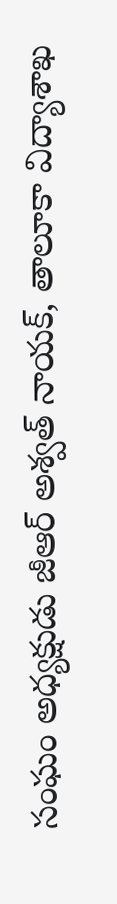సంఘం అధ్యక్షుడు జీఆర్‌ అశ్వత్‌ నాయక్‌, తాలూకా విద్యాశాఖ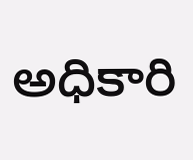అధికారి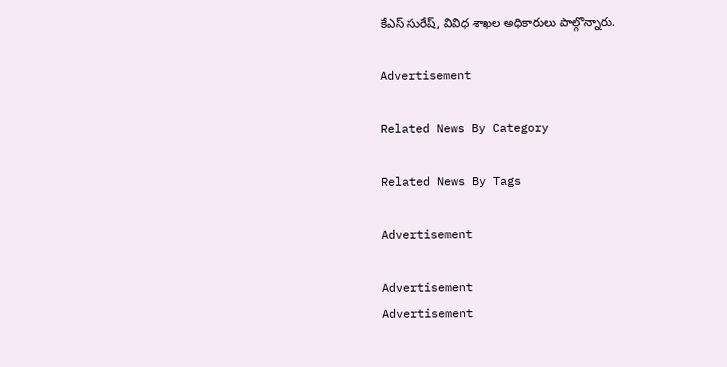కేఎస్‌ సురేష్‌, వివిధ శాఖల అధికారులు పాల్గొన్నారు.

Advertisement

Related News By Category

Related News By Tags

Advertisement

Advertisement
Advertisement